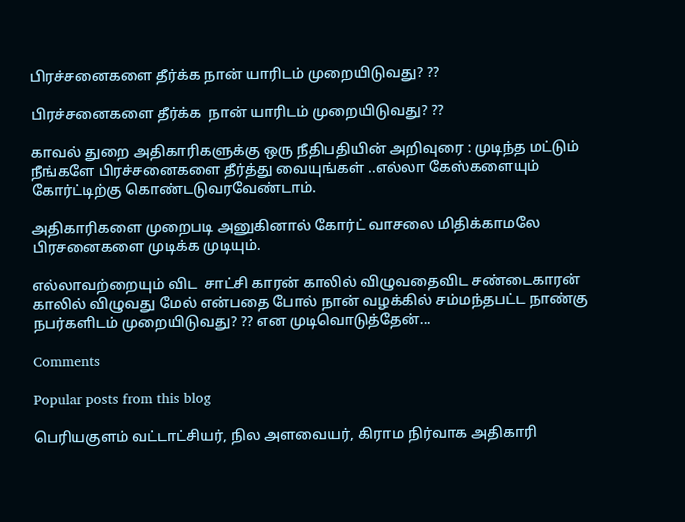பிரச்சனைகளை தீர்க்க நான் யாரிடம் முறையிடுவது? ??

பிரச்சனைகளை தீர்க்க  நான் யாரிடம் முறையிடுவது? ??

காவல் துறை அதிகாரிகளுக்கு ஒரு நீதிபதியின் அறிவுரை : முடிந்த மட்டும் நீங்களே பிரச்சனைகளை தீர்த்து வையுங்கள் ..எல்லா கேஸ்களையும் கோர்ட்டிற்கு கொண்டடுவரவேண்டாம்.

அதிகாரிகளை முறைபடி அனுகினால் கோர்ட் வாசலை மிதிக்காமலே  பிரசனைகளை முடிக்க முடியும்.

எல்லாவற்றையும் விட  சாட்சி காரன் காலில் விழுவதைவிட சண்டைகாரன் காலில் விழுவது மேல் என்பதை போல் நான் வழக்கில் சம்மந்தபட்ட நாண்கு நபர்களிடம் முறையிடுவது? ?? என முடிவொடுத்தேன்...

Comments

Popular posts from this blog

பெரியகுளம் வட்டாட்சியர், நில அளவையர், கிராம நிர்வாக அதிகாரி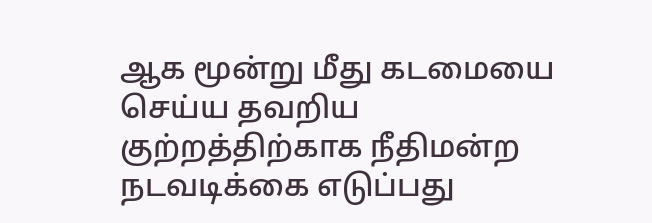ஆக மூன்று மீது கடமையை செய்ய தவறிய குற்றத்திற்காக நீதிமன்ற நடவடிக்கை எடுப்பது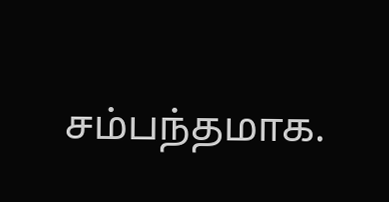சம்பந்தமாக.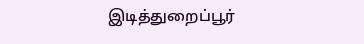இடித்துறைப்பூர்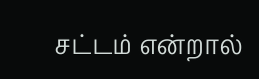சட்டம் என்றால்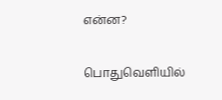என்ன?

பொதுவெளியில்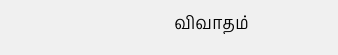விவாதம்